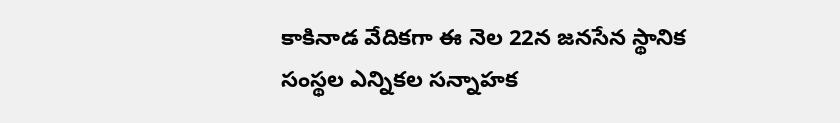కాకినాడ వేదికగా ఈ నెల 22న జనసేన స్థానిక సంస్థల ఎన్నికల సన్నాహక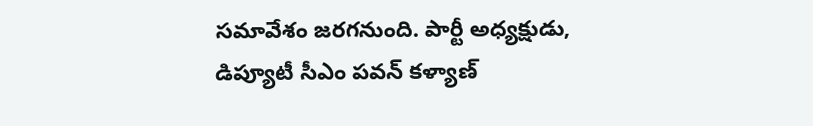సమావేశం జరగనుంది. పార్టీ అధ్యక్షుడు, డిప్యూటీ సీఎం పవన్ కళ్యాణ్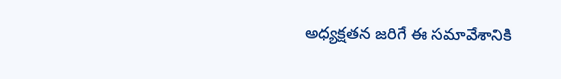అధ్యక్షతన జరిగే ఈ సమావేశానికి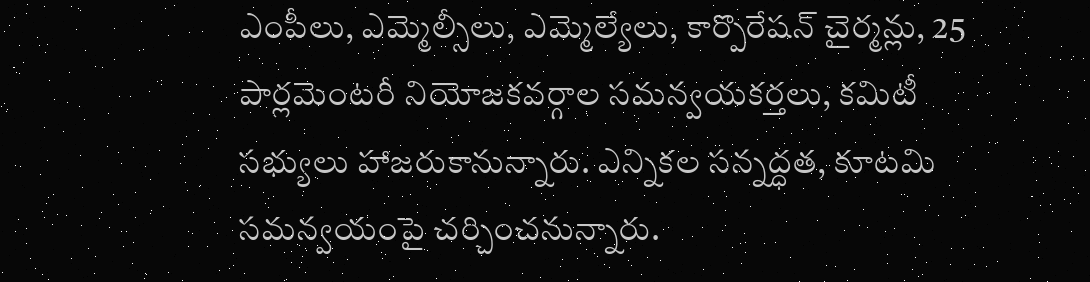ఎంపీలు, ఎమ్మెల్సీలు, ఎమ్మెల్యేలు, కార్పొరేషన్ చైర్మన్లు, 25 పార్లమెంటరీ నియోజకవర్గాల సమన్వయకర్తలు, కమిటీ సభ్యులు హాజరుకానున్నారు. ఎన్నికల సన్నద్ధత, కూటమి సమన్వయంపై చర్చించనున్నారు.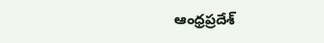ఆంధ్రప్రదేశ్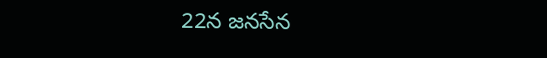22న జనసేన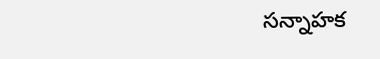సన్నాహక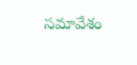సమావేశం